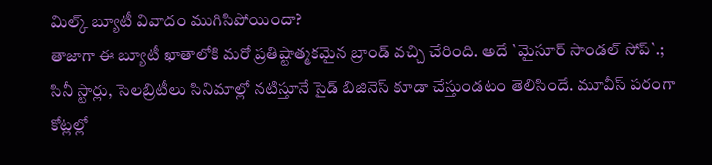మిల్క్ బ్యూటీ వివాదం ముగిసిపోయిందా?
తాజాగా ఈ బ్యూటీ ఖాతాలోకి మరో ప్రతిష్టాత్మకమైన బ్రాండ్ వచ్చి చేరింది. అదే `మైసూర్ సాండల్ సోప్`.;
సినీ స్టార్లు, సెలబ్రిటీలు సినిమాల్లో నటిస్తూనే సైడ్ బిజినెస్ కూడా చేస్తుండటం తెలిసిందే. మూవీస్ పరంగా కోట్లల్లో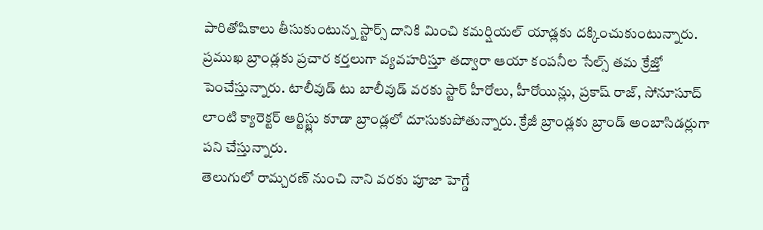పారితోషికాలు తీసుకుంటున్న స్టార్స్ దానికి మించి కమర్షియల్ యాడ్లకు దక్కించుకుంటున్నారు. ప్రముఖ బ్రాండ్లకు ప్రచార కర్తలుగా వ్యవహరిస్తూ తద్వారా ఆయా కంపనీల సేల్స్ తమ క్రేజ్తో పెంచేస్తున్నారు. టాలీవుడ్ టు బాలీవుడ్ వరకు స్టార్ హీరోలు, హీరోయిన్లు, ప్రకాష్ రాజ్, సోనూసూద్ లాంటి క్యారెక్టర్ ఆర్టిస్ట్లు కూడా బ్రాండ్లలో దూసుకుపోతున్నారు. క్రేజీ బ్రాండ్లకు బ్రాండ్ అంబాసిడర్లుగా పని చేస్తున్నారు.
తెలుగులో రామ్చరణ్ నుంచి నాని వరకు పూజా హెగ్డే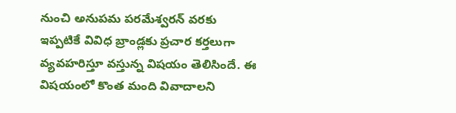నుంచి అనుపమ పరమేశ్వరన్ వరకు ఇప్పటికే వివిధ బ్రాండ్లకు ప్రచార కర్తలుగా వ్యవహరిస్తూ వస్తున్న విషయం తెలిసిందే. ఈ విషయంలో కొంత మంది వివాదాలని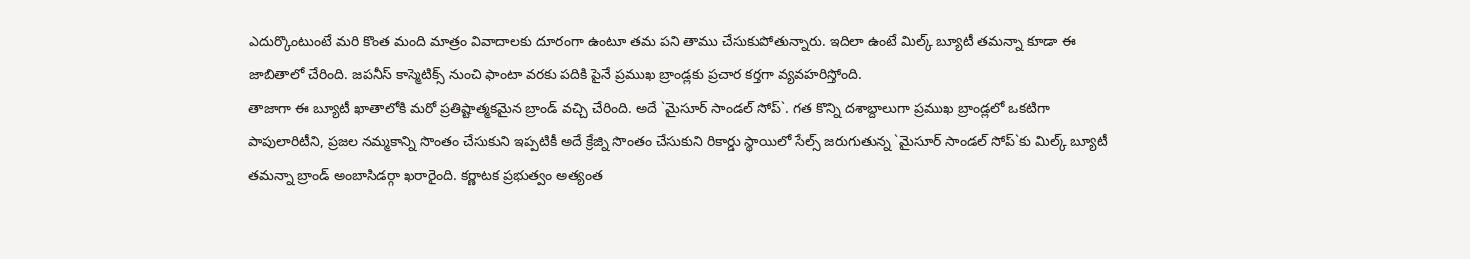ఎదుర్కొంటుంటే మరి కొంత మంది మాత్రం వివాదాలకు దూరంగా ఉంటూ తమ పని తాము చేసుకుపోతున్నారు. ఇదిలా ఉంటే మిల్క్ బ్యూటీ తమన్నా కూడా ఈ జాబితాలో చేరింది. జపనీస్ కాస్మెటిక్స్ నుంచి ఫాంటా వరకు పదికి పైనే ప్రముఖ బ్రాండ్లకు ప్రచార కర్తగా వ్యవహరిస్తోంది.
తాజాగా ఈ బ్యూటీ ఖాతాలోకి మరో ప్రతిష్టాత్మకమైన బ్రాండ్ వచ్చి చేరింది. అదే `మైసూర్ సాండల్ సోప్`. గత కొన్ని దశాబ్దాలుగా ప్రముఖ బ్రాండ్లలో ఒకటిగా పాపులారిటీని, ప్రజల నమ్మకాన్ని సొంతం చేసుకుని ఇప్పటికీ అదే క్రేజ్ని సొంతం చేసుకుని రికార్డు స్థాయిలో సేల్స్ జరుగుతున్న `మైసూర్ సాండల్ సోప్`కు మిల్క్ బ్యూటీ తమన్నా బ్రాండ్ అంబాసిడర్గా ఖరారైంది. కర్ణాటక ప్రభుత్వం అత్యంత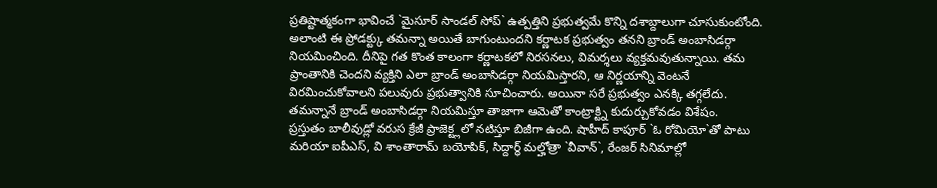ప్రతిష్టాత్మకంగా భావించే `మైసూర్ సాండల్ సోప్` ఉత్పత్తిని ప్రభుత్వమే కొన్ని దశాబ్దాలుగా చూసుకుంటోంది.
అలాంటి ఈ ప్రోడక్ట్కు తమన్నా అయితే బాగుంటుందని కర్ణాటక ప్రభుత్వం తనని బ్రాండ్ అంబాసిడర్గా నియమించింది. దీనిపై గత కొంత కాలంగా కర్ణాటకలో నిరసనలు, విమర్శలు వ్యక్తమవుతున్నాయి. తమ ప్రాంతానికి చెందని వ్యక్తిని ఎలా బ్రాండ్ అంబాసిడర్గా నియమిస్తారని, ఆ నిర్ణయాన్ని వెంటనే విరమించుకోవాలని పలువురు ప్రభుత్వానికి సూచించారు. అయినా సరే ప్రభుత్వం ఎనక్కి తగ్గలేదు. తమన్నానే బ్రాండ్ అంబాసిడర్గా నియమిస్తూ తాజాగా ఆమెతో కాంట్రాక్ట్ని కుదుర్చుకోవడం విశేషం.
ప్రస్తుతం బాలీవుడ్లో వరుస క్రేజీ ప్రాజెక్ట్లలో నటిస్తూ బిజీగా ఉంది. షాహీద్ కాపూర్ `ఓ రోమియో`తో పాటు మరియా ఐపీఎస్, వి శాంతారామ్ బయోపిక్, సిద్దార్ధ్ మల్హోత్రా `వీవాన్`, రేంజర్ సినిమాల్లో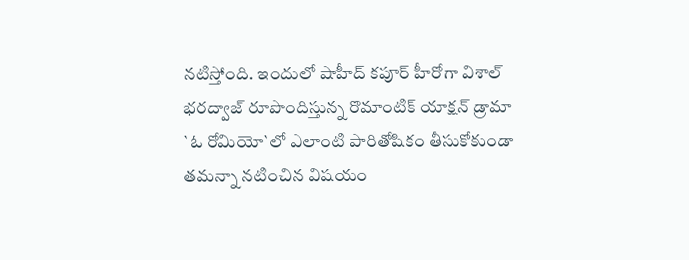నటిస్తోంది. ఇందులో షాహీద్ కపూర్ హీరోగా విశాల్ భరద్వాజ్ రూపొందిస్తున్న రొమాంటిక్ యాక్షన్ డ్రామా `ఓ రోమియో`లో ఎలాంటి పారితోషికం తీసుకోకుండా తమన్నా నటించిన విషయం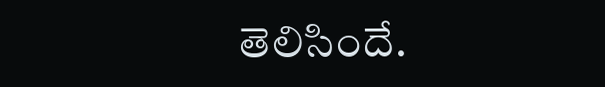తెలిసిందే.